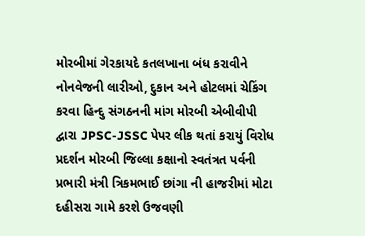મોરબીમાં ગેરકાયદે કતલખાના બંધ કરાવીને નોનવેજની લારીઓ, દુકાન અને હોટલમાં ચેકિંગ કરવા હિન્દુ સંગઠનની માંગ મોરબી એબીવીપી દ્વારા JPSC-JSSC પેપર લીક થતાં કરાયું વિરોધ પ્રદર્શન મોરબી જિલ્લા કક્ષાનો સ્વતંત્રત પર્વની પ્રભારી મંત્રી ત્રિકમભાઈ છાંગા ની હાજરીમાં મોટા દહીસરા ગામે કરશે ઉજવણી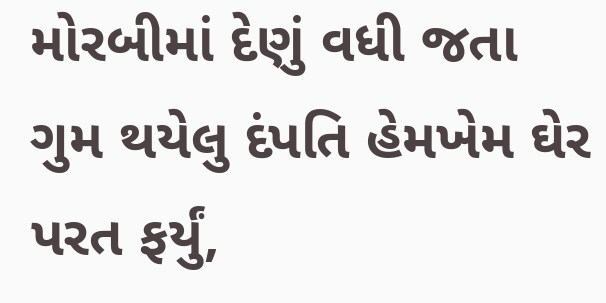મોરબીમાં દેણું વધી જતા ગુમ થયેલુ દંપતિ હેમખેમ ઘેર પરત ફર્યું,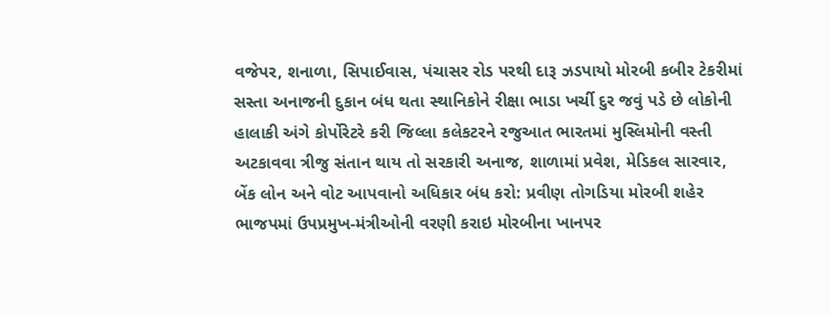વજેપર, શનાળા, સિપાઈવાસ, પંચાસર રોડ પરથી દારૂ ઝડપાયો મોરબી કબીર ટેકરીમાં સસ્તા અનાજની દુકાન બંધ થતા સ્થાનિકોને રીક્ષા ભાડા ખર્ચી દુર જવું પડે છે લોકોની હાલાકી અંગે કોર્પોરેટરે કરી જિલ્લા કલેકટરને રજુઆત ભારતમાં મુસ્લિમોની વસ્તી અટકાવવા ત્રીજુ સંતાન થાય તો સરકારી અનાજ, શાળામાં પ્રવેશ, મેડિકલ સારવાર, બેંક લોન અને વોટ આપવાનો અધિકાર બંધ કરો: પ્રવીણ તોગડિયા મોરબી શહેર ભાજપમાં ઉપપ્રમુખ-મંત્રીઓની વરણી કરાઇ મોરબીના ખાનપર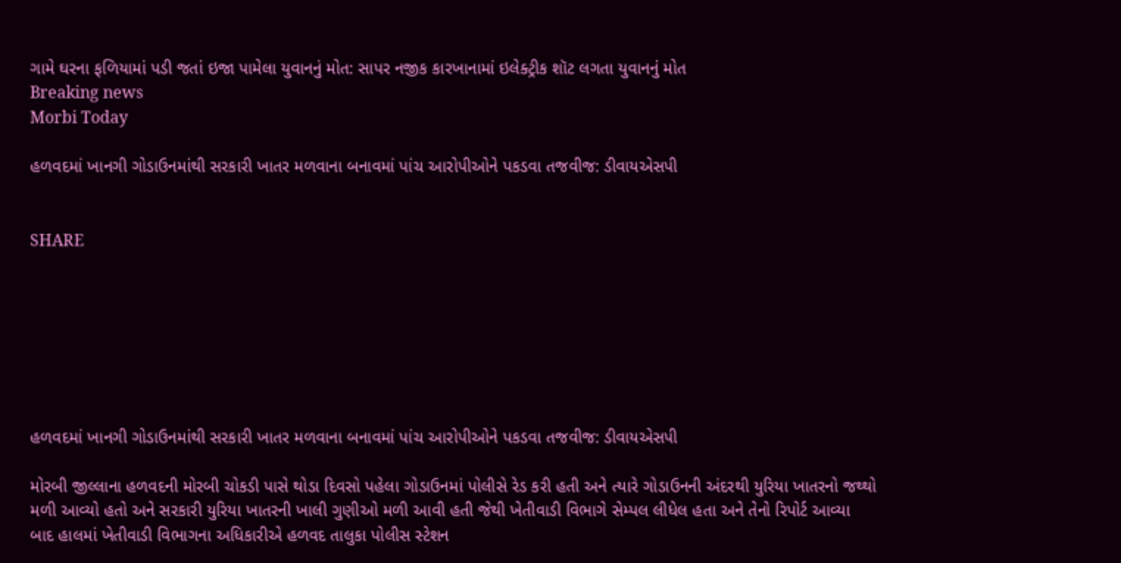ગામે ઘરના ફળિયામાં પડી જતાં ઇજા પામેલા યુવાનનું મોત: સાપર નજીક કારખાનામાં ઇલેક્ટ્રીક શૉટ લગતા યુવાનનું મોત
Breaking news
Morbi Today

હળવદમાં ખાનગી ગોડાઉનમાંથી સરકારી ખાતર મળવાના બનાવમાં પાંચ આરોપીઓને પકડવા તજવીજ: ડીવાયએસપી


SHARE







હળવદમાં ખાનગી ગોડાઉનમાંથી સરકારી ખાતર મળવાના બનાવમાં પાંચ આરોપીઓને પકડવા તજવીજ: ડીવાયએસપી

મોરબી જીલ્લાના હળવદની મોરબી ચોકડી પાસે થોડા દિવસો પહેલા ગોડાઉનમાં પોલીસે રેડ કરી હતી અને ત્યારે ગોડાઉનની અંદરથી યુરિયા ખાતરનો જથ્થો મળી આવ્યો હતો અને સરકારી યુરિયા ખાતરની ખાલી ગુણીઓ મળી આવી હતી જેથી ખેતીવાડી વિભાગે સેમ્પલ લીધેલ હતા અને તેનો રિપોર્ટ આવ્યા બાદ હાલમાં ખેતીવાડી વિભાગના અધિકારીએ હળવદ તાલુકા પોલીસ સ્ટેશન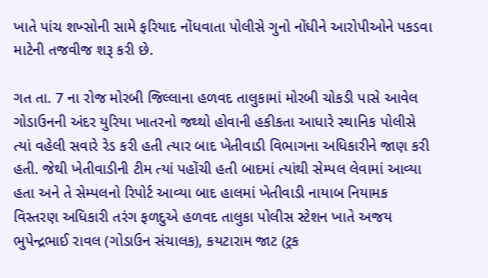ખાતે પાંચ શખ્સોની સામે ફરિયાદ નોંધવાતા પોલીસે ગુનો નોંધીને આરોપીઓને પકડવા માટેની તજવીજ શરૂ કરી છે.

ગત તા. 7 ના રોજ મોરબી જિલ્લાના હળવદ તાલુકામાં મોરબી ચોકડી પાસે આવેલ ગોડાઉનની અંદર યુરિયા ખાતરનો જથ્થો હોવાની હકીકતા આધારે સ્થાનિક પોલીસે ત્યાં વહેલી સવારે રેડ કરી હતી ત્યાર બાદ ખેતીવાડી વિભાગના અધિકારીને જાણ કરી હતી. જેથી ખેતીવાડીની ટીમ ત્યાં પહોંચી હતી બાદમાં ત્યાંથી સેમ્પલ લેવામાં આવ્યા હતા અને તે સેમ્પલનો રિપોર્ટ આવ્યા બાદ હાલમાં ખેતીવાડી નાયાબ નિયામક વિસ્તરણ અધિકારી તરંગ ફળદુએ હળવદ તાલુકા પોલીસ સ્ટેશન ખાતે અજય ભુપેન્દ્રભાઈ રાવલ (ગોડાઉન સંચાલક), કયટારામ જાટ (ટ્રક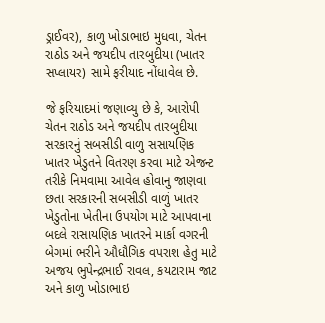ડ્રાઈવર), કાળુ ખોડાભાઇ મુધવા, ચેતન રાઠોડ અને જયદીપ તારબુદીયા (ખાતર સપ્લાયર) સામે ફરીયાદ નોંધાવેલ છે.

જે ફરિયાદમાં જણાવ્યુ છે કે, આરોપી ચેતન રાઠોડ અને જયદીપ તારબુદીયા સરકારનું સબસીડી વાળુ સસાયણિક ખાતર ખેડુતને વિતરણ કરવા માટે એજન્ટ તરીકે નિમવામા આવેલ હોવાનુ જાણવા છતા સરકારની સબસીડી વાળું ખાતર ખેડુતોના ખેતીના ઉપયોગ માટે આપવાના બદલે રાસાયણિક ખાતરને માર્કા વગરની બેગમાં ભરીને ઔધૌગિક વપરાશ હેતુ માટે અજય ભુપેન્દ્રભાઈ રાવલ, કયટારામ જાટ અને કાળુ ખોડાભાઇ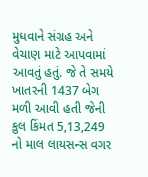મુધવાને સંગ્રહ અને વેચાણ માટે આપવામાં આવતું હતું. જે તે સમયે ખાતરની 1437 બેગ મળી આવી હતી જેની કુલ કિંમત 5,13,249 નો માલ લાયસન્સ વગર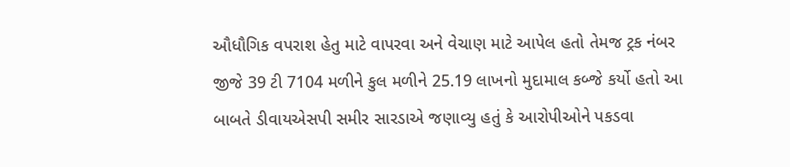ઔધૌગિક વપરાશ હેતુ માટે વાપરવા અને વેચાણ માટે આપેલ હતો તેમજ ટ્રક નંબર જીજે 39 ટી 7104 મળીને કુલ મળીને 25.19 લાખનો મુદામાલ કબ્જે કર્યો હતો આ બાબતે ડીવાયએસપી સમીર સારડાએ જણાવ્યુ હતું કે આરોપીઓને પકડવા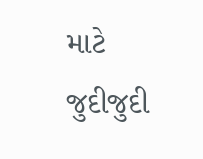માટે જુદીજુદી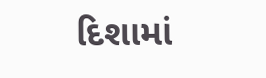દિશામાં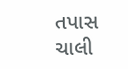તપાસ ચાલી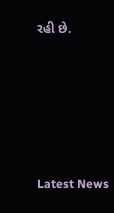રહી છે.






Latest News